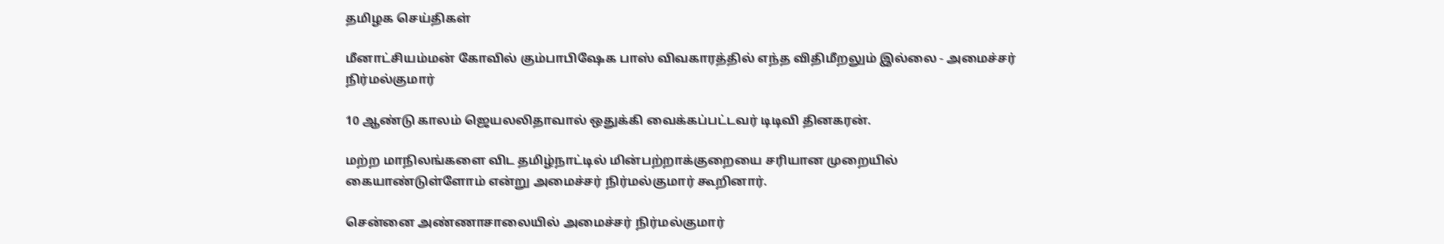தமிழக செய்திகள்

மீனாட்சியம்மன் கோவில் கும்பாபிஷேக பாஸ் விவகாரத்தில் எந்த விதிமீறலும் இல்லை - அமைச்சர் நிர்மல்குமார்

10 ஆண்டு காலம் ஜெயலலிதாவால் ஒதுக்கி வைக்கப்பட்டவர் டிடிவி தினகரன்.

மற்ற மாநிலங்களை விட தமிழ்நாட்டில் மின்பற்றாக்குறையை சரியான முறையில் கையாண்டுள்ளோம் என்று அமைச்சர் நிர்மல்குமார் கூறினார்.

சென்னை அண்ணாசாலையில் அமைச்சர் நிர்மல்குமார்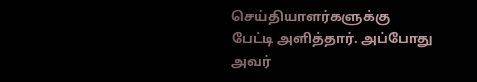செய்தியாளர்களுக்கு பேட்டி அளித்தார். அப்போது அவர்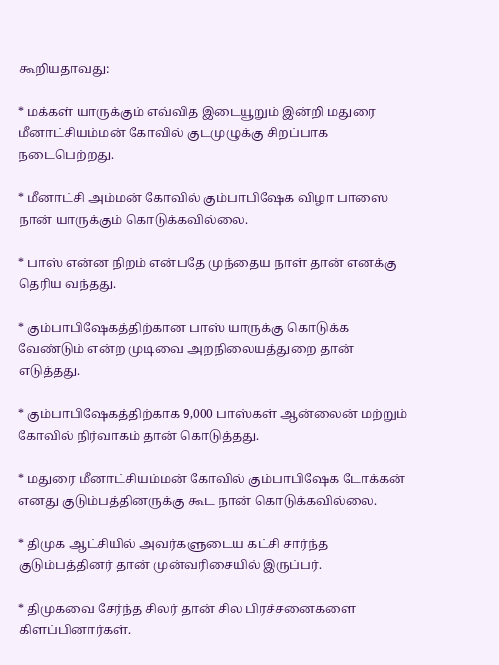கூறியதாவது:

* மக்கள் யாருக்கும் எவ்வித இடையூறும் இன்றி மதுரை மீனாட்சியம்மன் கோவில் குடமுழுக்கு சிறப்பாக நடைபெற்றது.

* மீனாட்சி அம்மன் கோவில் கும்பாபிஷேக விழா பாஸை நான் யாருக்கும் கொடுக்கவில்லை.

* பாஸ் என்ன நிறம் என்பதே முந்தைய நாள் தான் எனக்கு தெரிய வந்தது.

* கும்பாபிஷேகத்திற்கான பாஸ் யாருக்கு கொடுக்க வேண்டும் என்ற முடிவை அறநிலையத்துறை தான் எடுத்தது.

* கும்பாபிஷேகத்திற்காக 9,000 பாஸ்கள் ஆன்லைன் மற்றும் கோவில் நிர்வாகம் தான் கொடுத்தது.

* மதுரை மீனாட்சியம்மன் கோவில் கும்பாபிஷேக டோக்கன் எனது குடும்பத்தினருக்கு கூட நான் கொடுக்கவில்லை.

* திமுக ஆட்சியில் அவர்களுடைய கட்சி சார்ந்த குடும்பத்தினர் தான் முன்வரிசையில் இருப்பர்.

* திமுகவை சேர்ந்த சிலர் தான் சில பிரச்சனைகளை கிளப்பினார்கள்.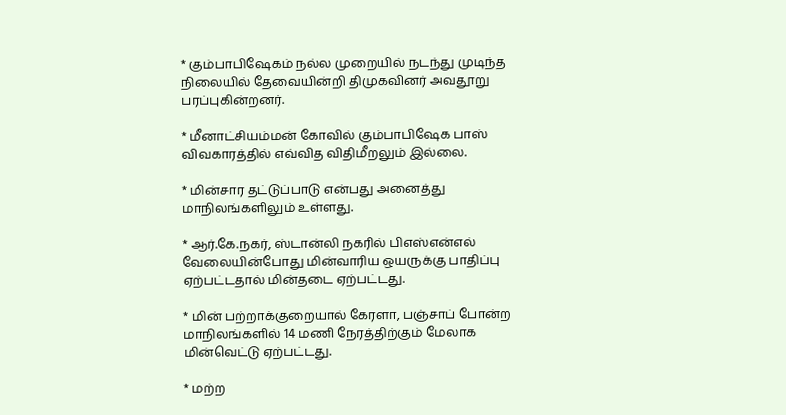* கும்பாபிஷேகம் நல்ல முறையில் நடந்து முடிந்த நிலையில் தேவையின்றி திமுகவினர் அவதூறு பரப்புகின்றனர்.

* மீனாட்சியம்மன் கோவில் கும்பாபிஷேக பாஸ் விவகாரத்தில் எவ்வித விதிமீறலும் இல்லை.

* மின்சார தட்டுப்பாடு என்பது அனைத்து மாநிலங்களிலும் உள்ளது.

* ஆர்.கே.நகர், ஸ்டான்லி நகரில் பிஎஸ்என்எல் வேலையின்போது மின்வாரிய ஒயருக்கு பாதிப்பு ஏற்பட்டதால் மின்தடை ஏற்பட்டது.

* மின் பற்றாக்குறையால் கேரளா, பஞ்சாப் போன்ற மாநிலங்களில் 14 மணி நேரத்திற்கும் மேலாக மின்வெட்டு ஏற்பட்டது.

* மற்ற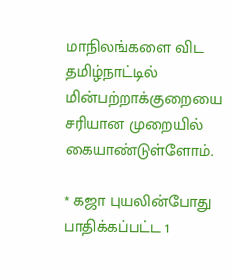மாநிலங்களை விட தமிழ்நாட்டில் மின்பற்றாக்குறையை சரியான முறையில் கையாண்டுள்ளோம்.

* கஜா புயலின்போது பாதிக்கப்பட்ட 1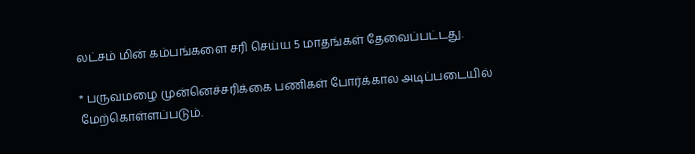லட்சம் மின் கம்பங்களை சரி செய்ய 5 மாதங்கள் தேவைப்பட்டது.

* பருவமழை முன்னெச்சரிக்கை பணிகள் போர்க்கால அடிப்படையில் மேற்கொள்ளப்படும்.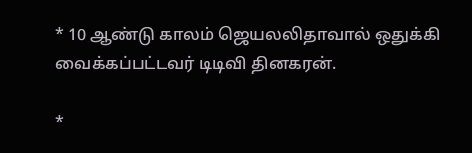* 10 ஆண்டு காலம் ஜெயலலிதாவால் ஒதுக்கி வைக்கப்பட்டவர் டிடிவி தினகரன்.

*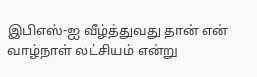இபிஎஸ்-ஐ வீழ்த்துவது தான் என் வாழ்நாள் லட்சியம் என்று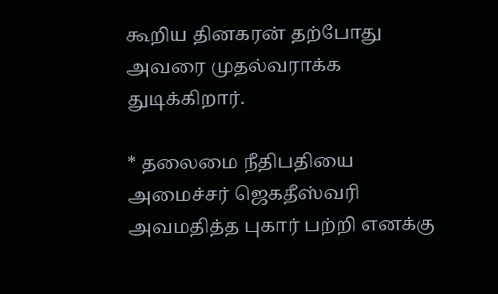கூறிய தினகரன் தற்போது அவரை முதல்வராக்க துடிக்கிறார்.

* தலைமை நீதிபதியை அமைச்சர் ஜெகதீஸ்வரி அவமதித்த புகார் பற்றி எனக்கு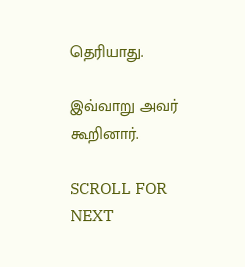தெரியாது.

இவ்வாறு அவர் கூறினார்.

SCROLL FOR NEXT